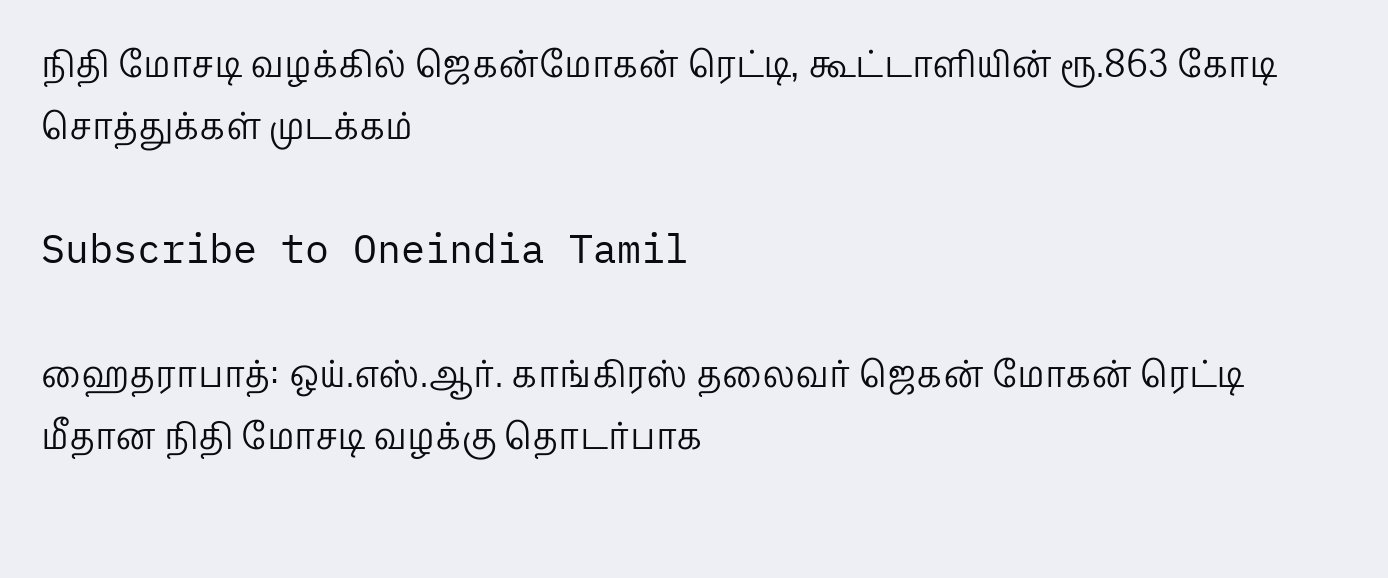நிதி மோசடி வழக்கில் ஜெகன்மோகன் ரெட்டி, கூட்டாளியின் ரூ.863 கோடி சொத்துக்கள் முடக்கம்

Subscribe to Oneindia Tamil

ஹைதராபாத்: ஒய்.எஸ்.ஆர். காங்கிரஸ் தலைவர் ஜெகன் மோகன் ரெட்டி மீதான நிதி மோசடி வழக்கு தொடர்பாக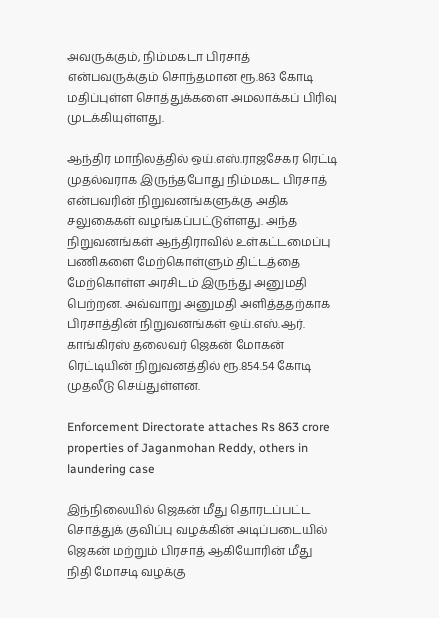அவருக்கும், நிம்மகடா பிரசாத் என்பவருக்கும் சொந்தமான ரூ.863 கோடி மதிப்புள்ள சொத்துக்களை அமலாக்கப் பிரிவு முடக்கியுள்ளது.

ஆந்திர மாநிலத்தில் ஒய்.எஸ்.ராஜசேகர ரெட்டி முதல்வராக இருந்தபோது நிம்மகட பிரசாத் என்பவரின் நிறுவனங்களுக்கு அதிக சலுகைகள் வழங்கப்பட்டுள்ளது. அந்த நிறுவனங்கள் ஆந்திராவில் உள்கட்டமைப்பு பணிகளை மேற்கொள்ளும் திட்டத்தை மேற்கொள்ள அரசிடம் இருந்து அனுமதி பெற்றன. அவ்வாறு அனுமதி அளித்ததற்காக பிரசாத்தின் நிறுவனங்கள் ஒய்.எஸ்.ஆர். காங்கிரஸ் தலைவர் ஜெகன் மோகன் ரெட்டியின் நிறுவனத்தில் ரூ.854.54 கோடி முதலீடு செய்துள்ளன.

Enforcement Directorate attaches Rs 863 crore properties of Jaganmohan Reddy, others in laundering case

இந்நிலையில் ஜெகன் மீது தொரடப்பட்ட சொத்துக் குவிப்பு வழக்கின் அடிப்படையில் ஜெகன் மற்றும் பிரசாத் ஆகியோரின் மீது நிதி மோசடி வழக்கு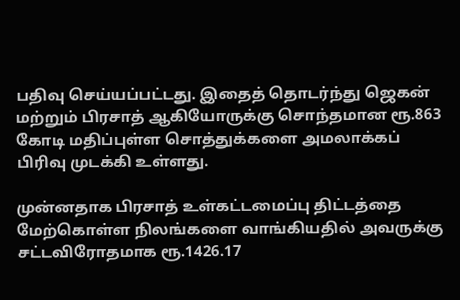பதிவு செய்யப்பட்டது. இதைத் தொடர்ந்து ஜெகன் மற்றும் பிரசாத் ஆகியோருக்கு சொந்தமான ரூ.863 கோடி மதிப்புள்ள சொத்துக்களை அமலாக்கப் பிரிவு முடக்கி உள்ளது.

முன்னதாக பிரசாத் உள்கட்டமைப்பு திட்டத்தை மேற்கொள்ள நிலங்களை வாங்கியதில் அவருக்கு சட்டவிரோதமாக ரூ.1426.17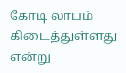கோடி லாபம் கிடைத்துள்ளது என்று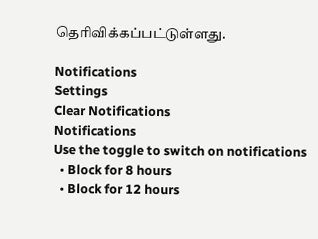தெரிவிக்கப்பட்டுள்ளது.

Notifications
Settings
Clear Notifications
Notifications
Use the toggle to switch on notifications
  • Block for 8 hours
  • Block for 12 hours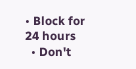• Block for 24 hours
  • Don't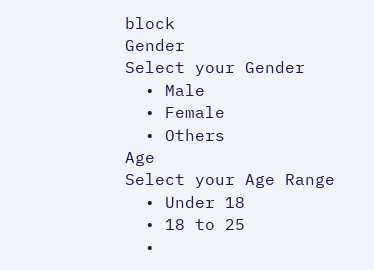block
Gender
Select your Gender
  • Male
  • Female
  • Others
Age
Select your Age Range
  • Under 18
  • 18 to 25
  •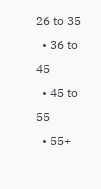26 to 35
  • 36 to 45
  • 45 to 55
  • 55+